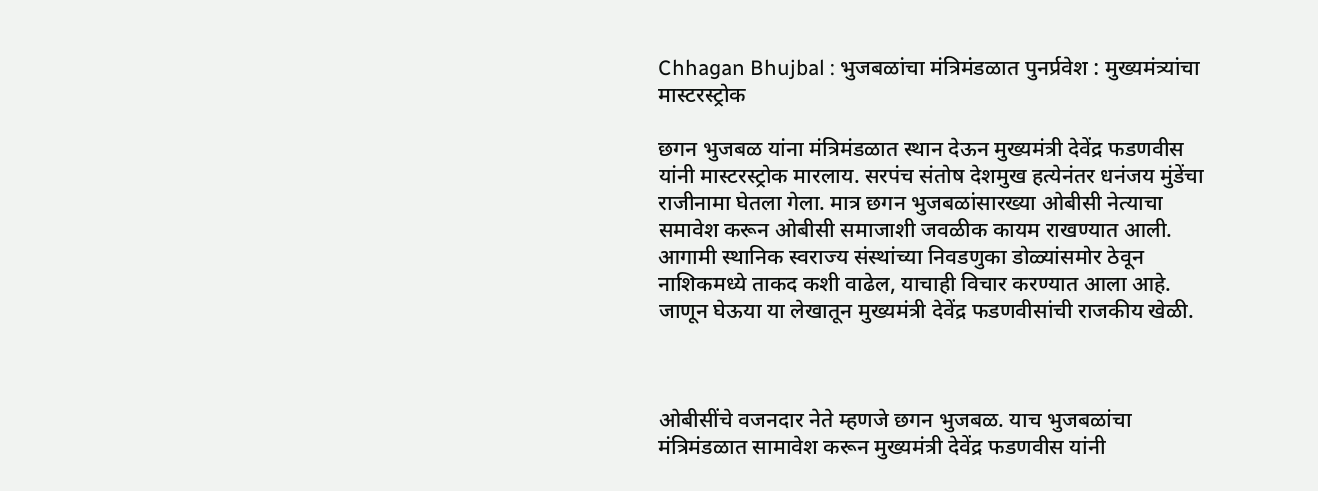Chhagan Bhujbal : भुजबळांचा मंत्रिमंडळात पुनर्प्रवेश : मुख्यमंत्र्यांचा मास्टरस्ट्रोक

छगन भुजबळ यांना मंत्रिमंडळात स्थान देऊन मुख्यमंत्री देवेंद्र फडणवीस यांनी मास्टरस्ट्रोक मारलाय. सरपंच संतोष देशमुख हत्येनंतर धनंजय मुंडेंचा राजीनामा घेतला गेला. मात्र छगन भुजबळांसारख्या ओबीसी नेत्याचा समावेश करून ओबीसी समाजाशी जवळीक कायम राखण्यात आली. आगामी स्थानिक स्वराज्य संस्थांच्या निवडणुका डोळ्यांसमोर ठेवून नाशिकमध्ये ताकद कशी वाढेल, याचाही विचार करण्यात आला आहे. जाणून घेऊया या लेखातून मुख्यमंत्री देवेंद्र फडणवीसांची राजकीय खेळी.



ओबीसींचे वजनदार नेते म्हणजे छगन भुजबळ. याच भुजबळांचा मंत्रिमंडळात सामावेश करून मुख्यमंत्री देवेंद्र फडणवीस यांनी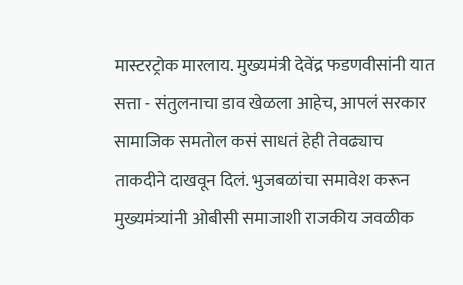मास्टरट्रोक मारलाय. मुख्यमंत्री देवेंद्र फडणवीसांनी यात सत्ता - संतुलनाचा डाव खेळला आहेच, आपलं सरकार सामाजिक समतोल कसं साधतं हेही तेवढ्याच ताकदीने दाखवून दिलं. भुजबळांचा समावेश करून मुख्यमंत्र्यांनी ओबीसी समाजाशी राजकीय जवळीक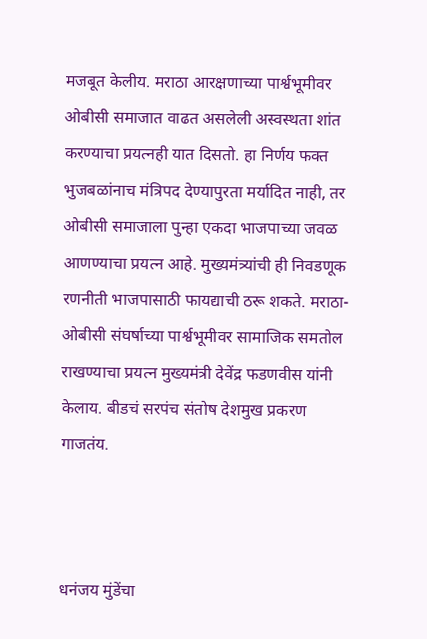मजबूत केलीय. मराठा आरक्षणाच्या पार्श्वभूमीवर ओबीसी समाजात वाढत असलेली अस्वस्थता शांत करण्याचा प्रयत्नही यात दिसतो. हा निर्णय फक्त भुजबळांनाच मंत्रिपद देण्यापुरता मर्यादित नाही, तर ओबीसी समाजाला पुन्हा एकदा भाजपाच्या जवळ आणण्याचा प्रयत्न आहे. मुख्यमंत्र्यांची ही निवडणूक रणनीती भाजपासाठी फायद्याची ठरू शकते. मराठा-ओबीसी संघर्षाच्या पार्श्वभूमीवर सामाजिक समतोल राखण्याचा प्रयत्न मुख्यमंत्री देवेंद्र फडणवीस यांनी केलाय. बीडचं सरपंच संतोष देशमुख प्रकरण गाजतंय.



धनंजय मुंडेंचा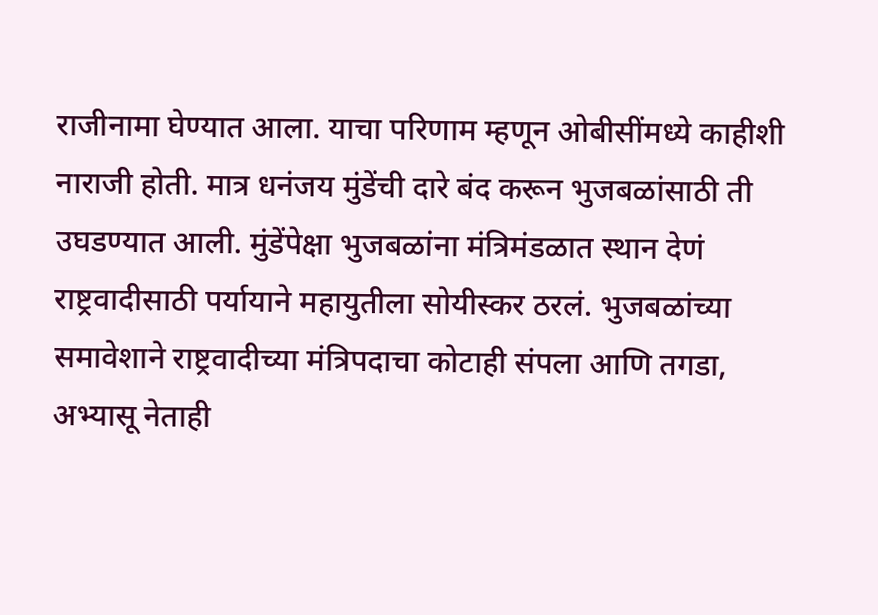राजीनामा घेण्यात आला. याचा परिणाम म्हणून ओबीसींमध्ये काहीशी नाराजी होती. मात्र धनंजय मुंडेंची दारे बंद करून भुजबळांसाठी ती उघडण्यात आली. मुंडेंपेक्षा भुजबळांना मंत्रिमंडळात स्थान देणं राष्ट्रवादीसाठी पर्यायाने महायुतीला सोयीस्कर ठरलं. भुजबळांच्या समावेशाने राष्ट्रवादीच्या मंत्रि‍पदाचा कोटाही संपला आणि तगडा, अभ्यासू नेताही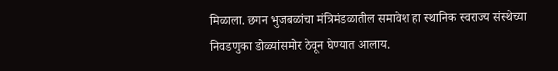मिळाला. छगन भुजबळांचा मंत्रिमंडळातील समावेश हा स्थानिक स्वराज्य संस्थेच्या निवडणुका डोळ्यांसमोर ठेवून घेण्यात आलाय.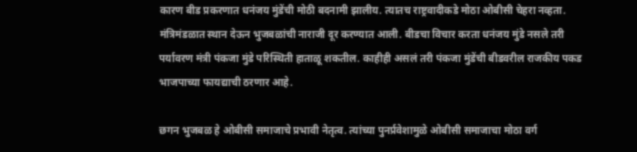कारण बीड प्रकरणात धनंजय मुंडेंची मोठी बदनामी झालीय. त्यातच राष्ट्रवादीकडे मोठा ओबीसी चेहरा नव्हता. मंत्रिमंडळात स्थान देऊन भुजबळांची नाराजी दूर करण्यात आली. बीडचा विचार करता धनंजय मुंडे नसले तरी पर्यावरण मंत्री पंकजा मुंडे परिस्थिती हाताळू शकतील. काहीही असलं तरी पंकजा मुंडेंची बीडवरील राजकीय पकड भाजपाच्या फायद्याची ठरणार आहे.

छगन भुजबळ हे ओबीसी समाजाचे प्रभावी नेतृत्व. त्यांच्या पुनर्प्रवेशामुळे ओबीसी समाजाचा मोठा वर्ग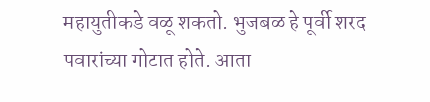महायुतीकडे वळू शकतो. भुजबळ हे पूर्वी शरद पवारांच्या गोटात होते. आता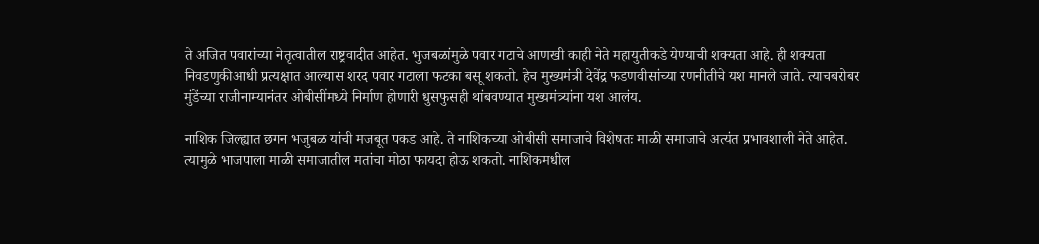ते अजित पवारांच्या नेतृत्वातील राष्ट्रवादीत आहेत. भुजबळांमुळे पवार गटाचे आणखी काही नेते महायुतीकडे येण्याची शक्यता आहे. ही शक्यता निवडणुकीआधी प्रत्यक्षात आल्यास शरद पवार गटाला फटका बसू शकतो. हेच मुख्यमंत्री देवेंद्र फडणवीसांच्या रणनीतीचे यश मानले जाते. त्याचबरोबर मुंडेंच्या राजीनाम्यानंतर ओबीसींमध्ये निर्माण होणारी धुसफुसही थांबवण्यात मुख्यमंत्र्‍यांना यश आलंय.

नाशिक जिल्ह्यात छगन भजुबळ यांची मजबूत पकड आहे. ते नाशिकच्या ओबीसी समाजाचे विशेषतः माळी समाजाचे अत्यंत प्रभावशाली नेते आहेत. त्यामुळे भाजपाला माळी समाजातील मतांचा मोठा फायदा होऊ शकतो. नाशिकमधील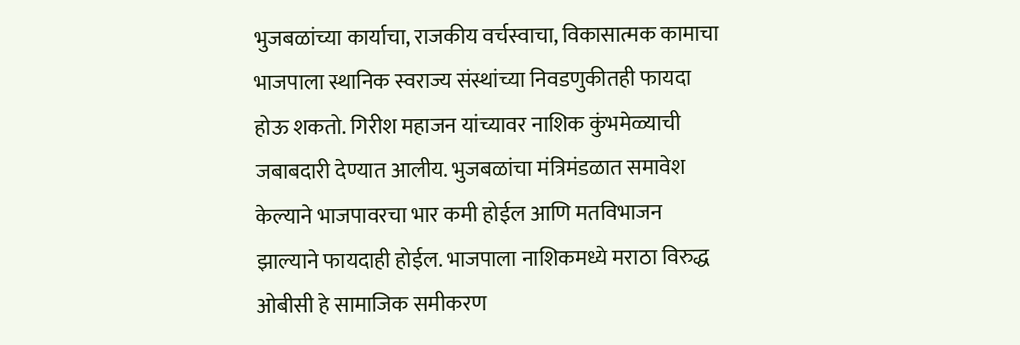भुजबळांच्या कार्याचा, राजकीय वर्चस्वाचा, विकासात्मक कामाचा भाजपाला स्थानिक स्वराज्य संस्थांच्या निवडणुकीतही फायदा होऊ शकतो. गिरीश महाजन यांच्यावर नाशिक कुंभमेळ्याची जबाबदारी देण्यात आलीय. भुजबळांचा मंत्रिमंडळात समावेश केल्याने भाजपावरचा भार कमी होईल आणि मतविभाजन झाल्याने फायदाही होईल. भाजपाला नाशिकमध्ये मराठा विरुद्ध ओबीसी हे सामाजिक समीकरण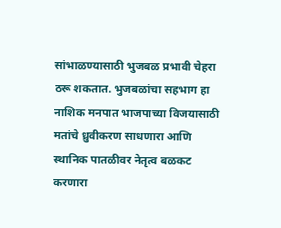सांभाळण्यासाठी भुजबळ प्रभावी चेहरा ठरू शकतात. भुजबळांचा सहभाग हा नाशिक मनपात भाजपाच्या विजयासाठी मतांचे ध्रुवीकरण साधणारा आणि स्थानिक पातळीवर नेतृत्व बळकट करणारा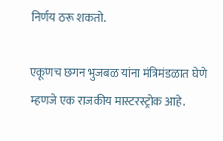निर्णय ठरू शकतो.

एकूणच छगन भुजबळ यांना मंत्रिमंडळात घेणे म्हणजे एक राजकीय मास्टरस्ट्रोक आहे.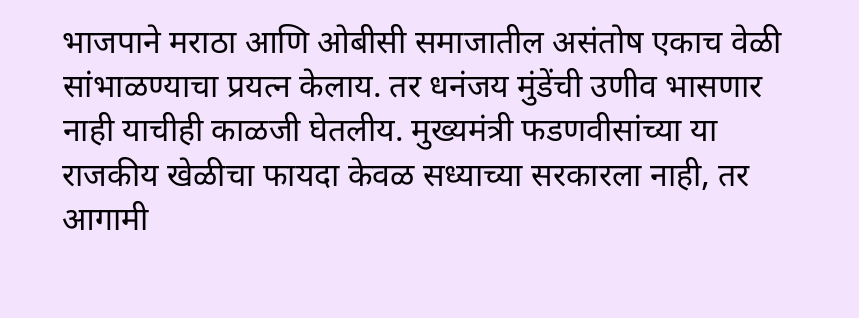भाजपाने मराठा आणि ओबीसी समाजातील असंतोष एकाच वेळी सांभाळण्याचा प्रयत्न केलाय. तर धनंजय मुंडेंची उणीव भासणार नाही याचीही काळजी घेतलीय. मुख्यमंत्री फडणवीसांच्या या राजकीय खेळीचा फायदा केवळ सध्याच्या सरकारला नाही, तर आगामी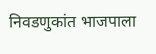निवडणुकांत भाजपाला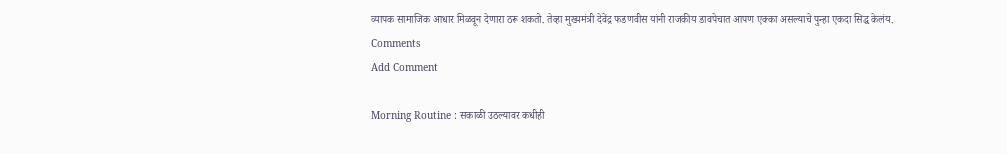व्यापक सामाजिक आधार मिळवून देणारा ठरू शकतो. तेव्हा मुख्यमंत्री देवेंद्र फडणवीस यांनी राजकीय डावपेचात आपण एक्का असल्याचे पुन्हा एकदा सिद्ध केलंय.
Comments
Add Comment

Morning Routine : सकाळी उठल्यावर कधीही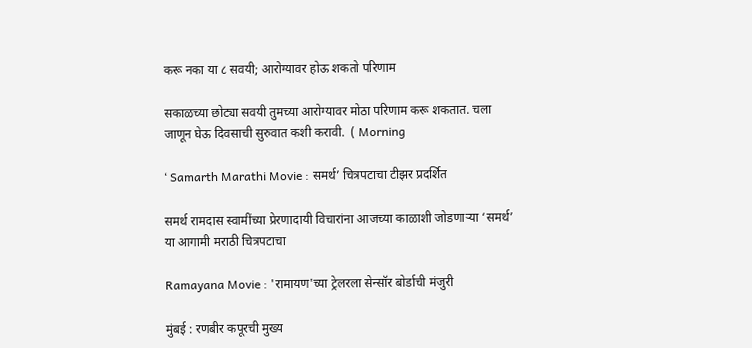करू नका या ८ सवयी; आरोग्यावर होऊ शकतो परिणाम

सकाळच्या छोट्या सवयी तुमच्या आरोग्यावर मोठा परिणाम करू शकतात. चला जाणून घेऊ दिवसाची सुरुवात कशी करावी.  ( Morning

‘ Samarth Marathi Movie : समर्थ’ चित्रपटाचा टीझर प्रदर्शित

समर्थ रामदास स्वामींच्या प्रेरणादायी विचारांना आजच्या काळाशी जोडणाऱ्या ‘समर्थ’ या आगामी मराठी चित्रपटाचा

Ramayana Movie : 'रामायण'च्या ट्रेलरला सेन्सॉर बोर्डाची मंजुरी

मुंबई : रणबीर कपूरची मुख्य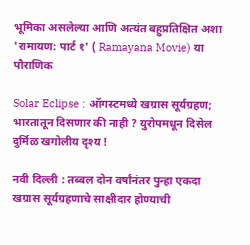भूमिका असलेल्या आणि अत्यंत बहुप्रतिक्षित अशा 'रामायण: पार्ट १' ( Ramayana Movie) या पौराणिक

Solar Eclipse : ऑगस्टमध्ये खग्रास सूर्यग्रहण; भारतातून दिसणार की नाही ? युरोपमधून दिसेल दुर्मिळ खगोलीय दृश्य !

नवी दिल्ली : तब्बल दोन वर्षांनंतर पुन्हा एकदा खग्रास सूर्यग्रहणाचे साक्षीदार होण्याची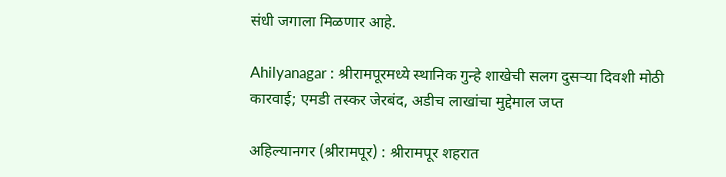संधी जगाला मिळणार आहे.

Ahilyanagar : श्रीरामपूरमध्ये स्थानिक गुन्हे शाखेची सलग दुसऱ्या दिवशी मोठी कारवाई; एमडी तस्कर जेरबंद, अडीच लाखांचा मुद्देमाल जप्त

अहिल्यानगर (श्रीरामपूर) : श्रीरामपूर शहरात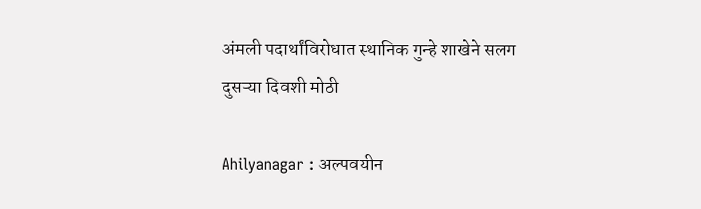अंमली पदार्थांविरोधात स्थानिक गुन्हे शाखेने सलग दुसऱ्या दिवशी मोठी

Ahilyanagar : अल्पवयीन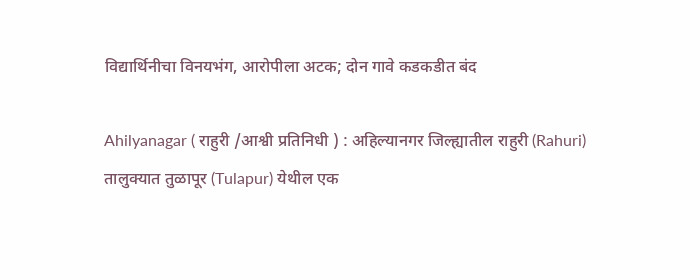विद्यार्थिनीचा विनयभंग, आरोपीला अटक; दोन गावे कडकडीत बंद

Ahilyanagar ( राहुरी /आश्वी प्रतिनिधी ) : अहिल्यानगर जिल्ह्यातील राहुरी (Rahuri) तालुक्यात तुळापूर (Tulapur) येथील एक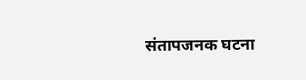संतापजनक घटना